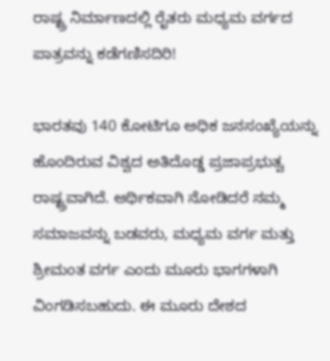ರಾಷ್ಟ್ರ ನಿರ್ಮಾಣದಲ್ಲಿ ರೈತರು ಮಧ್ಯಮ ವರ್ಗದ ಪಾತ್ರವನ್ನು ಕಡೆಗಣಿಸದಿರಿ!

ಭಾರತವು 140 ಕೋಟಿಗೂ ಅಧಿಕ ಜನಸಂಖ್ಯೆಯನ್ನು ಹೊಂದಿರುವ ವಿಶ್ವದ ಅತಿದೊಡ್ಡ ಪ್ರಜಾಪ್ರಭುತ್ವ ರಾಷ್ಟ್ರವಾಗಿದೆ. ಆರ್ಥಿಕವಾಗಿ ನೋಡಿದರೆ ನಮ್ಮ ಸಮಾಜವನ್ನು ಬಡವರು, ಮಧ್ಯಮ ವರ್ಗ ಮತ್ತು ಶ್ರೀಮಂತ ವರ್ಗ ಎಂದು ಮೂರು ಭಾಗಗಳಾಗಿ ವಿಂಗಡಿಸಬಹುದು. ಈ ಮೂರು ದೇಶದ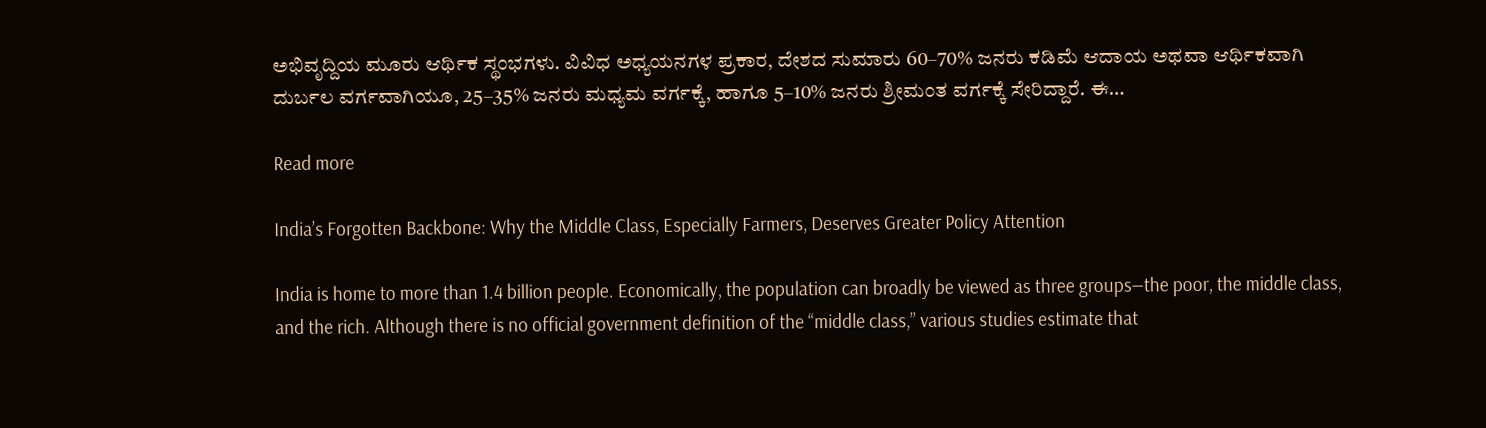ಅಭಿವೃದ್ದಿಯ ಮೂರು ಆರ್ಥಿಕ ಸ್ಥಂಭಗಳು. ವಿವಿಧ ಅಧ್ಯಯನಗಳ ಪ್ರಕಾರ, ದೇಶದ ಸುಮಾರು 60–70% ಜನರು ಕಡಿಮೆ ಆದಾಯ ಅಥವಾ ಆರ್ಥಿಕವಾಗಿ ದುರ್ಬಲ ವರ್ಗವಾಗಿಯೂ, 25–35% ಜನರು ಮಧ್ಯಮ ವರ್ಗಕ್ಕೆ, ಹಾಗೂ 5–10% ಜನರು ಶ್ರೀಮಂತ ವರ್ಗಕ್ಕೆ ಸೇರಿದ್ದಾರೆ. ಈ…

Read more

India’s Forgotten Backbone: Why the Middle Class, Especially Farmers, Deserves Greater Policy Attention

India is home to more than 1.4 billion people. Economically, the population can broadly be viewed as three groups—the poor, the middle class, and the rich. Although there is no official government definition of the “middle class,” various studies estimate that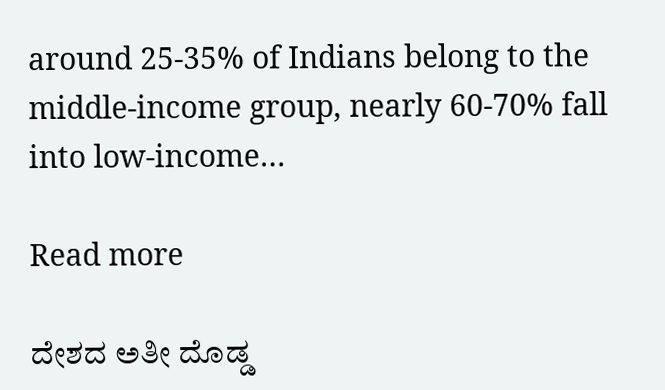around 25-35% of Indians belong to the middle-income group, nearly 60-70% fall into low-income…

Read more

ದೇಶದ ಅತೀ ದೊಡ್ಡ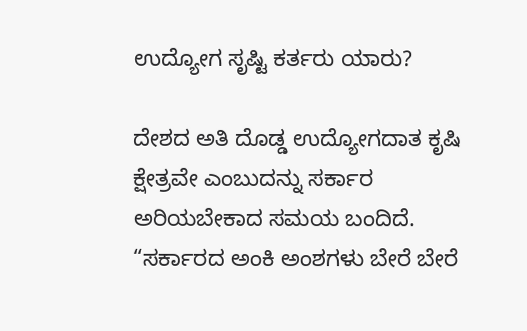ಉದ್ಯೋಗ ಸೃಷ್ಟಿ ಕರ್ತರು ಯಾರು?

ದೇಶದ ಅತಿ ದೊಡ್ಡ ಉದ್ಯೋಗದಾತ ಕೃಷಿ ಕ್ಷೇತ್ರವೇ ಎಂಬುದನ್ನು ಸರ್ಕಾರ ಅರಿಯಬೇಕಾದ ಸಮಯ ಬಂದಿದೆ. “ಸರ್ಕಾರದ ಅಂಕಿ ಅಂಶಗಳು ಬೇರೆ ಬೇರೆ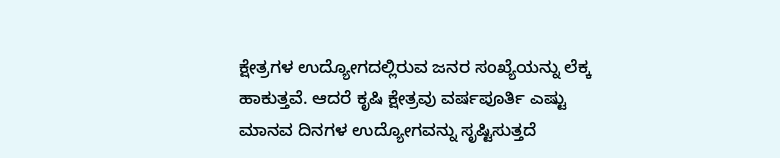ಕ್ಷೇತ್ರಗಳ ಉದ್ಯೋಗದಲ್ಲಿರುವ ಜನರ ಸಂಖ್ಯೆಯನ್ನು ಲೆಕ್ಕ ಹಾಕುತ್ತವೆ. ಆದರೆ ಕೃಷಿ ಕ್ಷೇತ್ರವು ವರ್ಷಪೂರ್ತಿ ಎಷ್ಟು ಮಾನವ ದಿನಗಳ ಉದ್ಯೋಗವನ್ನು ಸೃಷ್ಟಿಸುತ್ತದೆ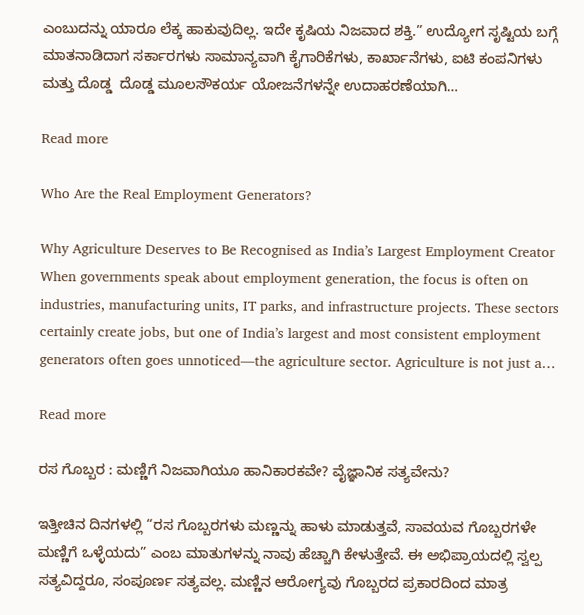ಎಂಬುದನ್ನು ಯಾರೂ ಲೆಕ್ಕ ಹಾಕುವುದಿಲ್ಲ. ಇದೇ ಕೃಷಿಯ ನಿಜವಾದ ಶಕ್ತಿ.” ಉದ್ಯೋಗ ಸೃಷ್ಟಿಯ ಬಗ್ಗೆ ಮಾತನಾಡಿದಾಗ ಸರ್ಕಾರಗಳು ಸಾಮಾನ್ಯವಾಗಿ ಕೈಗಾರಿಕೆಗಳು, ಕಾರ್ಖಾನೆಗಳು, ಐಟಿ ಕಂಪನಿಗಳು ಮತ್ತು ದೊಡ್ಡ  ದೊಡ್ಡ ಮೂಲಸೌಕರ್ಯ ಯೋಜನೆಗಳನ್ನೇ ಉದಾಹರಣೆಯಾಗಿ…

Read more

Who Are the Real Employment Generators?

Why Agriculture Deserves to Be Recognised as India’s Largest Employment Creator When governments speak about employment generation, the focus is often on industries, manufacturing units, IT parks, and infrastructure projects. These sectors certainly create jobs, but one of India’s largest and most consistent employment generators often goes unnoticed—the agriculture sector. Agriculture is not just a…

Read more

ರಸ ಗೊಬ್ಬರ : ಮಣ್ಣಿಗೆ ನಿಜವಾಗಿಯೂ ಹಾನಿಕಾರಕವೇ? ವೈಜ್ಞಾನಿಕ ಸತ್ಯವೇನು?

ಇತ್ತೀಚಿನ ದಿನಗಳಲ್ಲಿ “ರಸ ಗೊಬ್ಬರಗಳು ಮಣ್ಣನ್ನು ಹಾಳು ಮಾಡುತ್ತವೆ, ಸಾವಯವ ಗೊಬ್ಬರಗಳೇ ಮಣ್ಣಿಗೆ ಒಳ್ಳೆಯದು” ಎಂಬ ಮಾತುಗಳನ್ನು ನಾವು ಹೆಚ್ಚಾಗಿ ಕೇಳುತ್ತೇವೆ. ಈ ಅಭಿಪ್ರಾಯದಲ್ಲಿ ಸ್ವಲ್ಪ ಸತ್ಯವಿದ್ದರೂ, ಸಂಪೂರ್ಣ ಸತ್ಯವಲ್ಲ. ಮಣ್ಣಿನ ಆರೋಗ್ಯವು ಗೊಬ್ಬರದ ಪ್ರಕಾರದಿಂದ ಮಾತ್ರ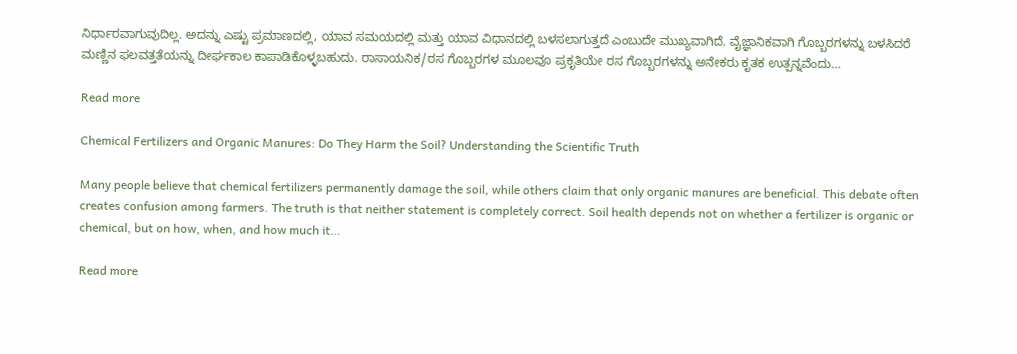ನಿರ್ಧಾರವಾಗುವುದಿಲ್ಲ. ಅದನ್ನು ಎಷ್ಟು ಪ್ರಮಾಣದಲ್ಲಿ, ಯಾವ ಸಮಯದಲ್ಲಿ ಮತ್ತು ಯಾವ ವಿಧಾನದಲ್ಲಿ ಬಳಸಲಾಗುತ್ತದೆ ಎಂಬುದೇ ಮುಖ್ಯವಾಗಿದೆ. ವೈಜ್ಞಾನಿಕವಾಗಿ ಗೊಬ್ಬರಗಳನ್ನು ಬಳಸಿದರೆ ಮಣ್ಣಿನ ಫಲವತ್ತತೆಯನ್ನು ದೀರ್ಘಕಾಲ ಕಾಪಾಡಿಕೊಳ್ಳಬಹುದು. ರಾಸಾಯನಿಕ/ರಸ ಗೊಬ್ಬರಗಳ ಮೂಲವೂ ಪ್ರಕೃತಿಯೇ ರಸ ಗೊಬ್ಬರಗಳನ್ನು ಅನೇಕರು ಕೃತಕ ಉತ್ಪನ್ನವೆಂದು…

Read more

Chemical Fertilizers and Organic Manures: Do They Harm the Soil? Understanding the Scientific Truth

Many people believe that chemical fertilizers permanently damage the soil, while others claim that only organic manures are beneficial. This debate often creates confusion among farmers. The truth is that neither statement is completely correct. Soil health depends not on whether a fertilizer is organic or chemical, but on how, when, and how much it…

Read more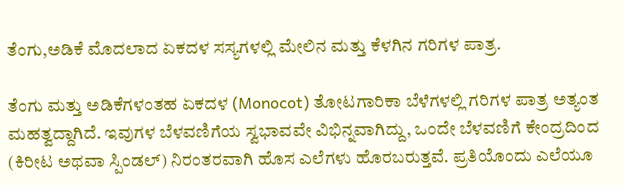ತೆಂಗು,ಅಡಿಕೆ ಮೊದಲಾದ ಏಕದಳ ಸಸ್ಯಗಳಲ್ಲಿ ಮೇಲಿನ ಮತ್ತು ಕೆಳಗಿನ ಗರಿಗಳ ಪಾತ್ರ.

ತೆಂಗು ಮತ್ತು ಅಡಿಕೆಗಳಂತಹ ಏಕದಳ (Monocot) ತೋಟಗಾರಿಕಾ ಬೆಳೆಗಳಲ್ಲಿ ಗರಿಗಳ ಪಾತ್ರ ಅತ್ಯಂತ ಮಹತ್ವದ್ದಾಗಿದೆ. ಇವುಗಳ ಬೆಳವಣಿಗೆಯ ಸ್ವಭಾವವೇ ವಿಭಿನ್ನವಾಗಿದ್ದು, ಒಂದೇ ಬೆಳವಣಿಗೆ ಕೇಂದ್ರದಿಂದ (ಕಿರೀಟ ಅಥವಾ ಸ್ಪಿಂಡಲ್) ನಿರಂತರವಾಗಿ ಹೊಸ ಎಲೆಗಳು ಹೊರಬರುತ್ತವೆ. ಪ್ರತಿಯೊಂದು ಎಲೆಯೂ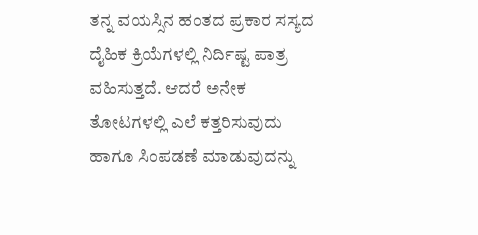ತನ್ನ ವಯಸ್ಸಿನ ಹಂತದ ಪ್ರಕಾರ ಸಸ್ಯದ ದೈಹಿಕ ಕ್ರಿಯೆಗಳಲ್ಲಿ ನಿರ್ದಿಷ್ಟ ಪಾತ್ರ ವಹಿಸುತ್ತದೆ. ಆದರೆ ಅನೇಕ ತೋಟಗಳಲ್ಲಿ ಎಲೆ ಕತ್ತರಿಸುವುದು ಹಾಗೂ ಸಿಂಪಡಣೆ ಮಾಡುವುದನ್ನು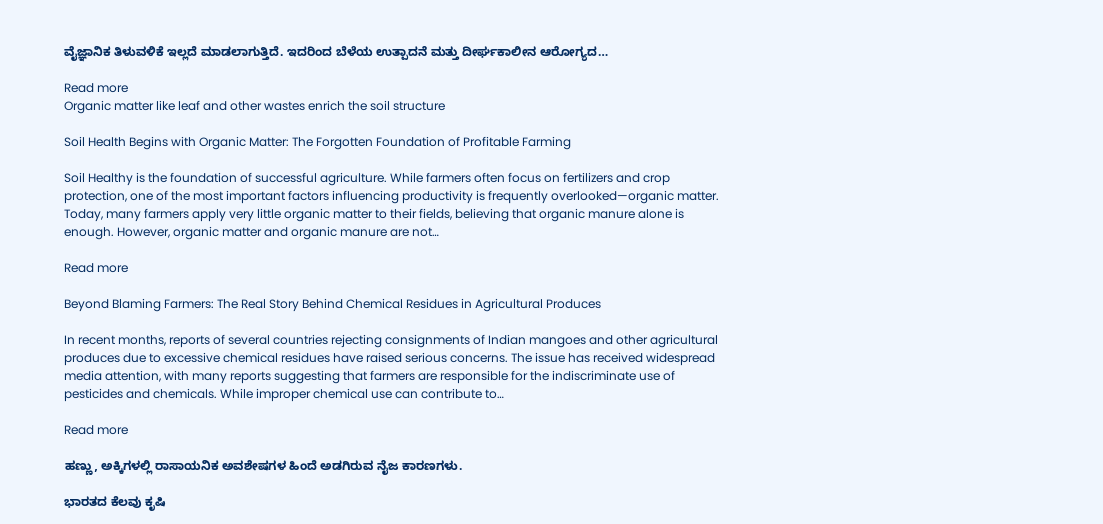ವೈಜ್ಞಾನಿಕ ತಿಳುವಳಿಕೆ ಇಲ್ಲದೆ ಮಾಡಲಾಗುತ್ತಿದೆ. ಇದರಿಂದ ಬೆಳೆಯ ಉತ್ಪಾದನೆ ಮತ್ತು ದೀರ್ಘಕಾಲೀನ ಆರೋಗ್ಯದ…

Read more
Organic matter like leaf and other wastes enrich the soil structure

Soil Health Begins with Organic Matter: The Forgotten Foundation of Profitable Farming

Soil Healthy is the foundation of successful agriculture. While farmers often focus on fertilizers and crop protection, one of the most important factors influencing productivity is frequently overlooked—organic matter. Today, many farmers apply very little organic matter to their fields, believing that organic manure alone is enough. However, organic matter and organic manure are not…

Read more

Beyond Blaming Farmers: The Real Story Behind Chemical Residues in Agricultural Produces

In recent months, reports of several countries rejecting consignments of Indian mangoes and other agricultural produces due to excessive chemical residues have raised serious concerns. The issue has received widespread media attention, with many reports suggesting that farmers are responsible for the indiscriminate use of pesticides and chemicals. While improper chemical use can contribute to…

Read more

ಹಣ್ಣು, ಅಕ್ಕಿಗಳಲ್ಲಿ ರಾಸಾಯನಿಕ ಅವಶೇಷಗಳ ಹಿಂದೆ ಅಡಗಿರುವ ನೈಜ ಕಾರಣಗಳು.

ಭಾರತದ ಕೆಲವು ಕೃಷಿ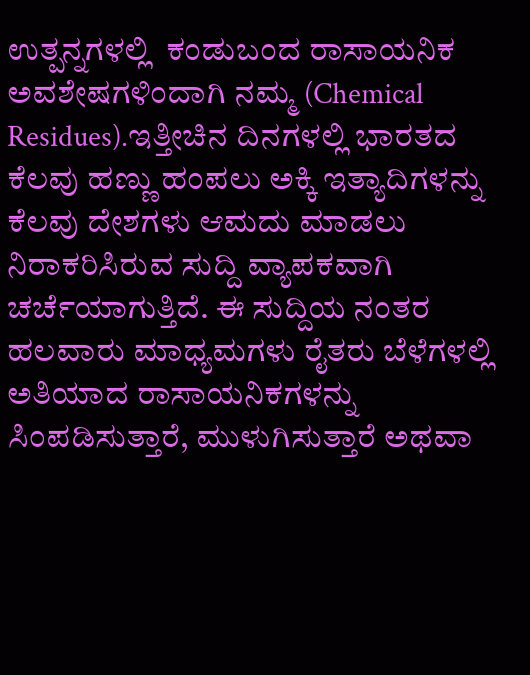ಉತ್ಪನ್ನಗಳಲ್ಲಿ  ಕಂಡುಬಂದ ರಾಸಾಯನಿಕ ಅವಶೇಷಗಳಿಂದಾಗಿ ನಮ್ಮ (Chemical Residues).ಇತ್ತೀಚಿನ ದಿನಗಳಲ್ಲಿ ಭಾರತದ ಕೆಲವು ಹಣ್ಣು ಹಂಪಲು ಅಕ್ಕಿ ಇತ್ಯಾದಿಗಳನ್ನು ಕೆಲವು ದೇಶಗಳು ಆಮದು ಮಾಡಲು ನಿರಾಕರಿಸಿರುವ ಸುದ್ದಿ ವ್ಯಾಪಕವಾಗಿ ಚರ್ಚೆಯಾಗುತ್ತಿದೆ. ಈ ಸುದ್ದಿಯ ನಂತರ ಹಲವಾರು ಮಾಧ್ಯಮಗಳು ರೈತರು ಬೆಳೆಗಳಲ್ಲಿ ಅತಿಯಾದ ರಾಸಾಯನಿಕಗಳನ್ನು ಸಿಂಪಡಿಸುತ್ತಾರೆ, ಮುಳುಗಿಸುತ್ತಾರೆ ಅಥವಾ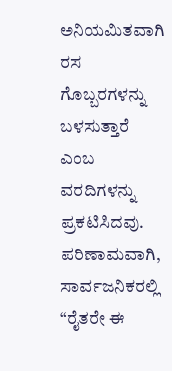ಅನಿಯಮಿತವಾಗಿ ರಸ ಗೊಬ್ಬರಗಳನ್ನು  ಬಳಸುತ್ತಾರೆ ಎಂಬ ವರದಿಗಳನ್ನು ಪ್ರಕಟಿಸಿದವು. ಪರಿಣಾಮವಾಗಿ, ಸಾರ್ವಜನಿಕರಲ್ಲಿ “ರೈತರೇ ಈ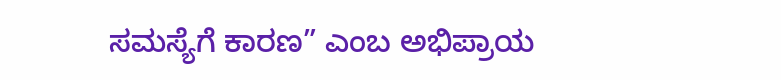ಸಮಸ್ಯೆಗೆ ಕಾರಣ” ಎಂಬ ಅಭಿಪ್ರಾಯ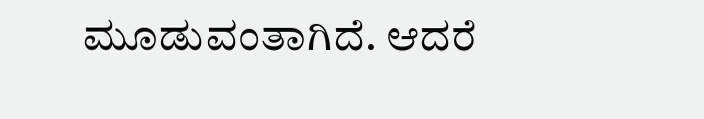ಮೂಡುವಂತಾಗಿದೆ. ಆದರೆ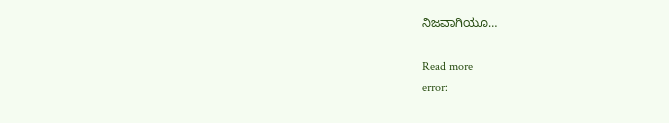ನಿಜವಾಗಿಯೂ…

Read more
error: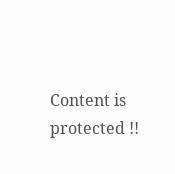Content is protected !!